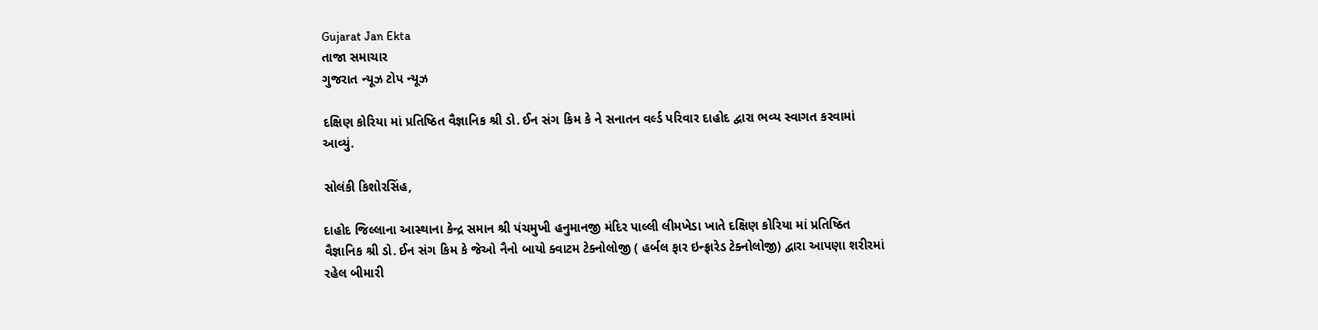Gujarat Jan Ekta
તાજા સમાચાર
ગુજરાત ન્યૂઝ ટોપ ન્યૂઝ

દક્ષિણ કોરિયા માં પ્રતિષ્ઠિત વૈજ્ઞાનિક શ્રી ડો. ઈન સંગ કિમ કે ને સનાતન વર્લ્ડ પરિવાર દાહોદ દ્વારા ભવ્ય સ્વાગત કરવામાં આવ્યું.

સોલંકી કિશોરસિંહ,

દાહોદ જિલ્લાના આસ્થાના કેન્દ્ર સમાન શ્રી પંચમુખી હનુમાનજી મંદિર પાલ્લી લીમખેડા ખાતે દક્ષિણ કોરિયા માં પ્રતિષ્ઠિત વૈજ્ઞાનિક શ્રી ડો. ઈન સંગ કિમ કે જેઓ નૈનો બાયો ક્વાટમ ટેક્નોલોજી ( હર્બલ ફાર ઇન્ફ્રારેડ ટેક્નોલોજી) દ્વારા આપણા શરીરમાં રહેલ બીમારી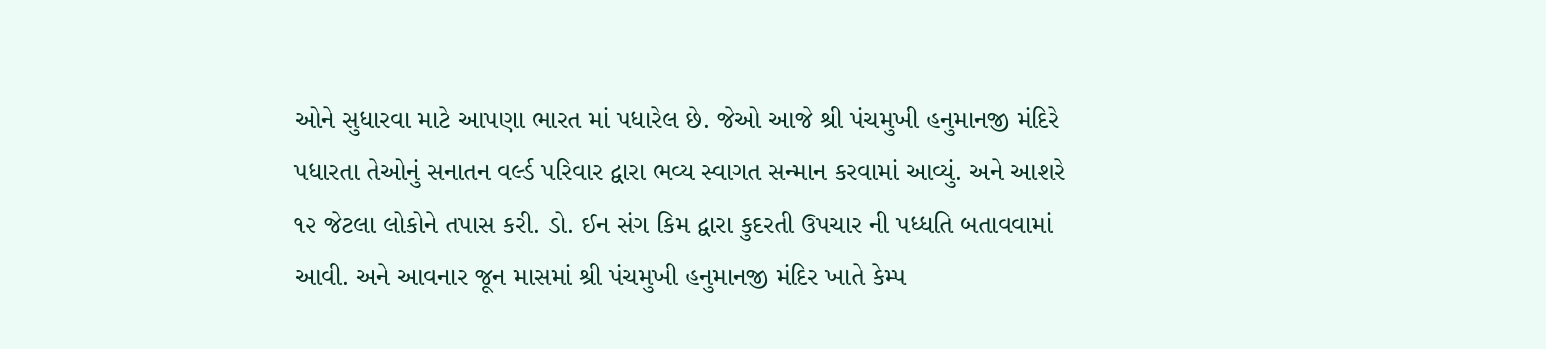ઓને સુધારવા માટે આપણા ભારત માં પધારેલ છે. જેઓ આજે શ્રી પંચમુખી હનુમાનજી મંદિરે પધારતા તેઓનું સનાતન વર્લ્ડ પરિવાર દ્વારા ભવ્ય સ્વાગત સન્માન કરવામાં આવ્યું. અને આશરે ૧૨ જેટલા લોકોને તપાસ કરી. ડો. ઈન સંગ કિમ દ્વારા કુદરતી ઉપચાર ની પધ્ધતિ બતાવવામાં આવી. અને આવનાર જૂન માસમાં શ્રી પંચમુખી હનુમાનજી મંદિર ખાતે કેમ્પ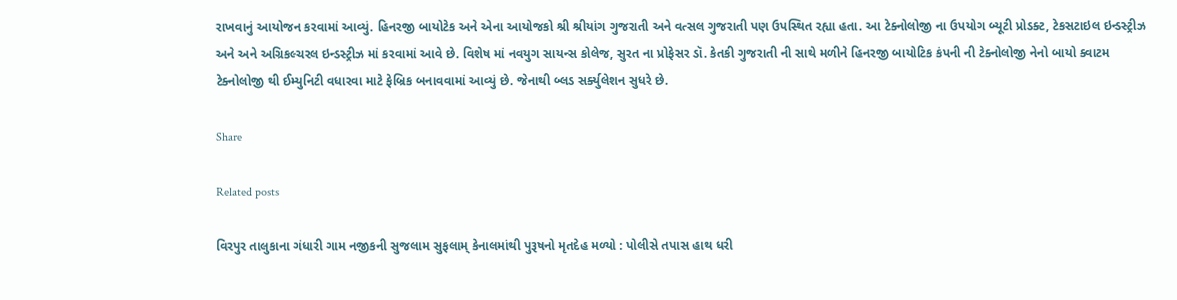રાખવાનું આયોજન કરવામાં આવ્યું. હિનરજી બાયોટેક અને એના આયોજકો શ્રી શ્રીયાંગ ગુજરાતી અને વત્સલ ગુજરાતી પણ ઉપસ્થિત રહ્યા હતા. આ ટેક્નોલોજી ના ઉપયોગ બ્યૂટી પ્રોડક્ટ, ટેકસટાઇલ ઇન્ડસ્ટ્રીઝ અને અને અગ્રિકલ્ચરલ ઇન્ડસ્ટ્રીઝ માં કરવામાં આવે છે. વિશેષ માં નવયુગ સાયન્સ કોલેજ, સુરત ના પ્રોફેસર ડૉ. કેતકી ગુજરાતી ની સાથે મળીને હિનરજી બાયોટિક કંપની ની ટેક્નોલોજી નેનો બાયો ક્વાટમ ટેક્નોલોજી થી ઈમ્યુનિટી વધારવા માટે ફેબ્રિક બનાવવામાં આવ્યું છે. જેનાથી બ્લડ સર્ક્યુલેશન સુધરે છે.

Share

Related posts

વિરપુર તાલુકાના ગંધારી ગામ નજીકની સુજલામ સુફલામ્ કેનાલમાંથી પુરૂષનો મૃતદેહ મળ્યો : પોલીસે તપાસ હાથ ધરી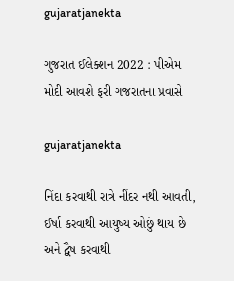gujaratjanekta

ગુજરાત ઈલેક્શન 2022 : પીએમ મોદી આવશે ફરી ગજરાતના પ્રવાસે

gujaratjanekta

નિંદા કરવાથી રાત્રે નીંદર નથી આવતી, ઈર્ષા કરવાથી આયુષ્ય ઓછું થાય છે અને દ્વૈષ કરવાથી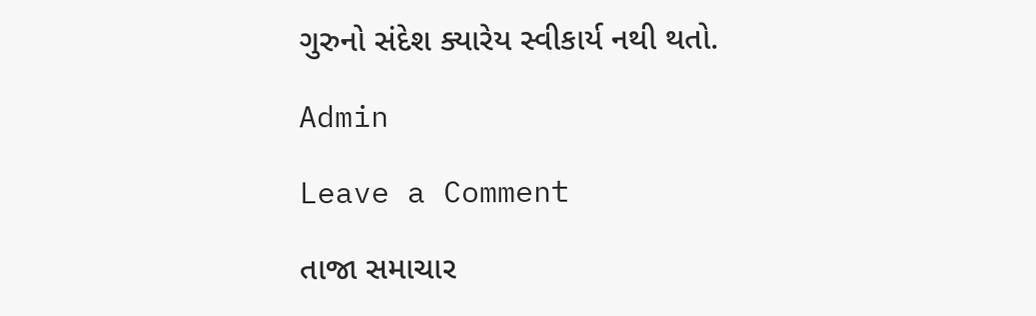ગુરુનો સંદેશ ક્યારેય સ્વીકાર્ય નથી થતો.

Admin

Leave a Comment

તાજા સમાચાર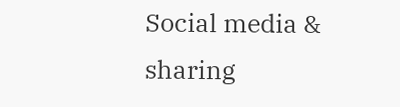Social media & sharing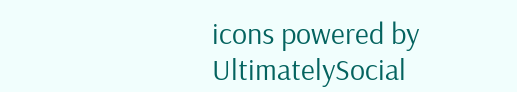icons powered by UltimatelySocial